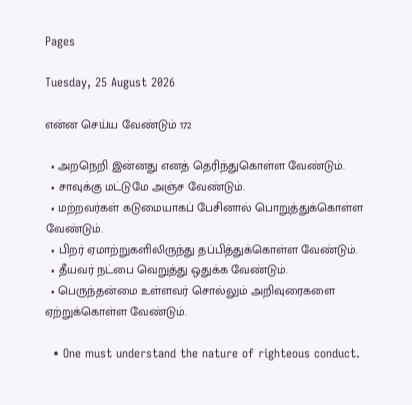Pages

Tuesday, 25 August 2026

என்ன செய்ய வேண்டும் 172

  • அறநெறி இன்னது எனத் தெரிந்துகொள்ள வேண்டும்.
  • சாவுக்கு மட்டுமே அஞ்ச வேண்டும்.
  • மற்றவர்கள் கடுமையாகப் பேசினால் பொறுத்துக்கொள்ள வேண்டும்.
  • பிறர் ஏமாற்றுகளிலிருந்து தப்பித்துக்கொள்ள வேண்டும்.
  • தீயவர் நட்பை வெறுத்து ஒதுக்க வேண்டும்.
  • பெருந்தன்மை உள்ளவர் சொல்லும் அறிவுரைகளை ஏற்றுக்கொள்ள வேண்டும்.

  • One must understand the nature of righteous conduct.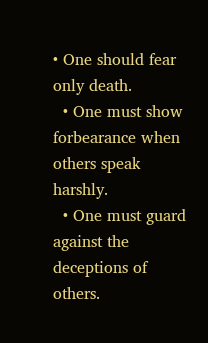• One should fear only death.
  • One must show forbearance when others speak harshly.
  • One must guard against the deceptions of others.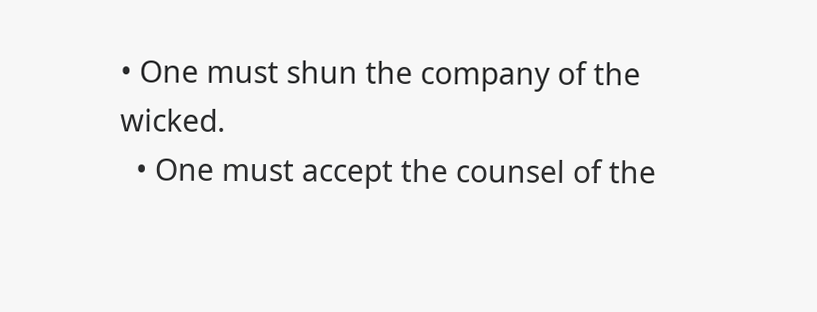• One must shun the company of the wicked.
  • One must accept the counsel of the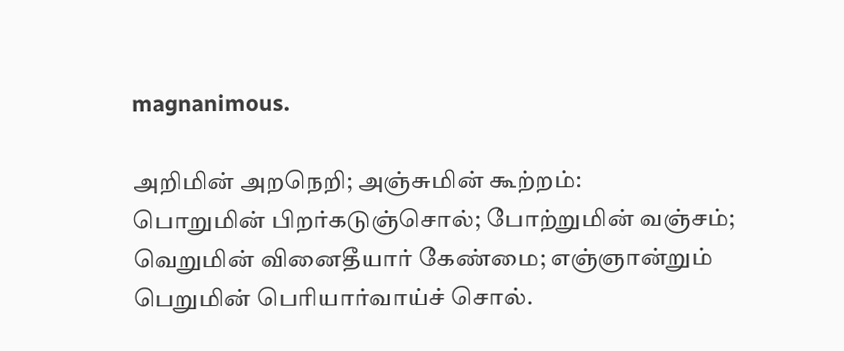magnanimous.

அறிமின் அறநெறி; அஞ்சுமின் கூற்றம்:
பொறுமின் பிறர்கடுஞ்சொல்; போற்றுமின் வஞ்சம்;
வெறுமின் வினைதீயார் கேண்மை; எஞ்ஞான்றும்
பெறுமின் பெரியார்வாய்ச் சொல்.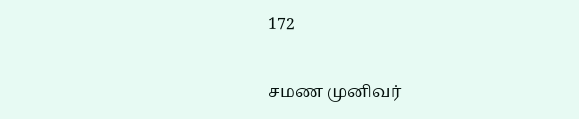172

சமண முனிவர்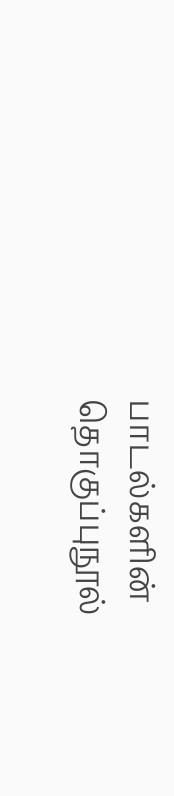பாடல்களின் தொகுப்புநூல்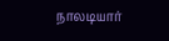நாலடியார்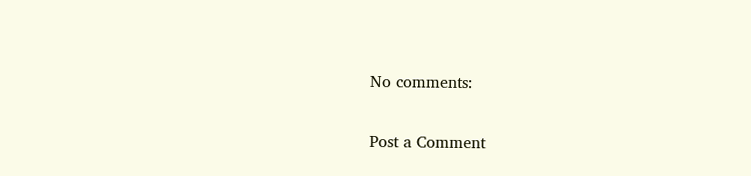No comments:

Post a Comment